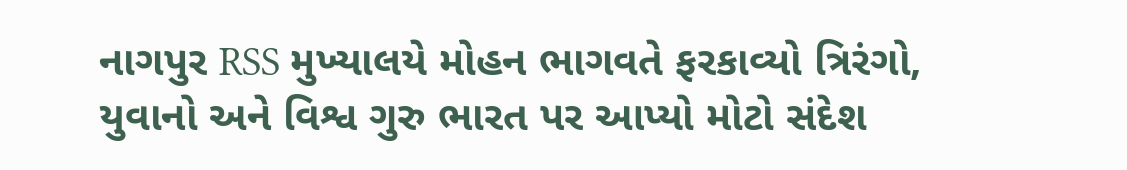નાગપુર RSS મુખ્યાલયે મોહન ભાગવતે ફરકાવ્યો ત્રિરંગો, યુવાનો અને વિશ્વ ગુરુ ભારત પર આપ્યો મોટો સંદેશ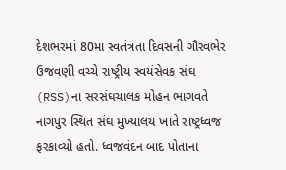દેશભરમાં 80મા સ્વતંત્રતા દિવસની ગૌરવભેર ઉજવણી વચ્ચે રાષ્ટ્રીય સ્વયંસેવક સંઘ (RSS)ના સરસંઘચાલક મોહન ભાગવતે નાગપુર સ્થિત સંઘ મુખ્યાલય ખાતે રાષ્ટ્રધ્વજ ફરકાવ્યો હતો. ધ્વજવંદન બાદ પોતાના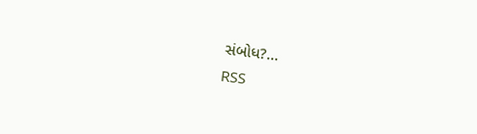સંબોધ?...
RSS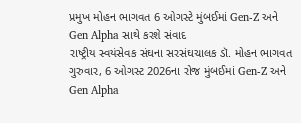પ્રમુખ મોહન ભાગવત 6 ઓગસ્ટે મુંબઈમાં Gen-Z અને Gen Alpha સાથે કરશે સંવાદ
રાષ્ટ્રીય સ્વયંસેવક સંઘના સરસંઘચાલક ડૉ. મોહન ભાગવત ગુરુવાર, 6 ઓગસ્ટ 2026ના રોજ મુંબઈમાં Gen-Z અને Gen Alpha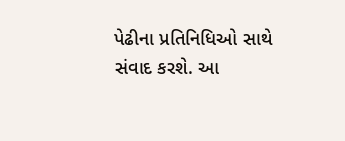પેઢીના પ્રતિનિધિઓ સાથે સંવાદ કરશે. આ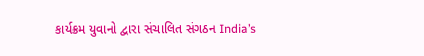કાર્યક્રમ યુવાનો દ્વારા સંચાલિત સંગઠન India’s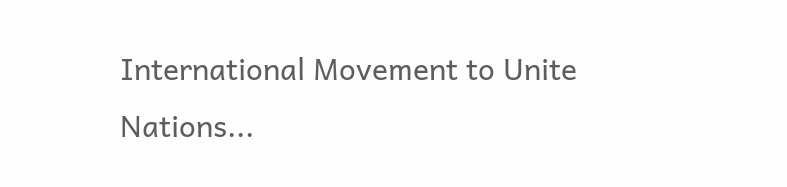International Movement to Unite Nations...